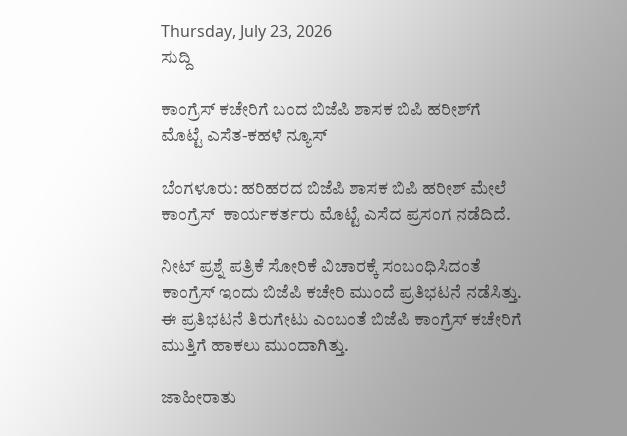Thursday, July 23, 2026
ಸುದ್ದಿ

ಕಾಂಗ್ರೆಸ್‌ ಕಚೇರಿಗೆ ಬಂದ ಬಿಜೆಪಿ ಶಾಸಕ ಬಿಪಿ ಹರೀಶ್‌ಗೆ ಮೊಟ್ಟೆ ಎಸೆತ-ಕಹಳೆ ನ್ಯೂಸ್

ಬೆಂಗಳೂರು: ಹರಿಹರದ ಬಿಜೆಪಿ ಶಾಸಕ ಬಿಪಿ ಹರೀಶ್‌ ಮೇಲೆ ಕಾಂಗ್ರೆಸ್‌  ಕಾರ್ಯಕರ್ತರು ಮೊಟ್ಟೆ ಎಸೆದ ಪ್ರಸಂಗ ನಡೆದಿದೆ.

ನೀಟ್‌ ಪ್ರಶ್ನೆ ಪತ್ರಿಕೆ ಸೋರಿಕೆ ವಿಚಾರಕ್ಕೆ ಸಂಬಂಧಿಸಿದಂತೆ ಕಾಂಗ್ರೆಸ್‌ ಇಂದು ಬಿಜೆಪಿ ಕಚೇರಿ ಮುಂದೆ ಪ್ರತಿಭಟನೆ ನಡೆಸಿತ್ತು. ಈ ಪ್ರತಿಭಟನೆ ತಿರುಗೇಟು ಎಂಬಂತೆ ಬಿಜೆಪಿ ಕಾಂಗ್ರೆಸ್‌ ಕಚೇರಿಗೆ ಮುತ್ತಿಗೆ ಹಾಕಲು ಮುಂದಾಗಿತ್ತು.

ಜಾಹೀರಾತು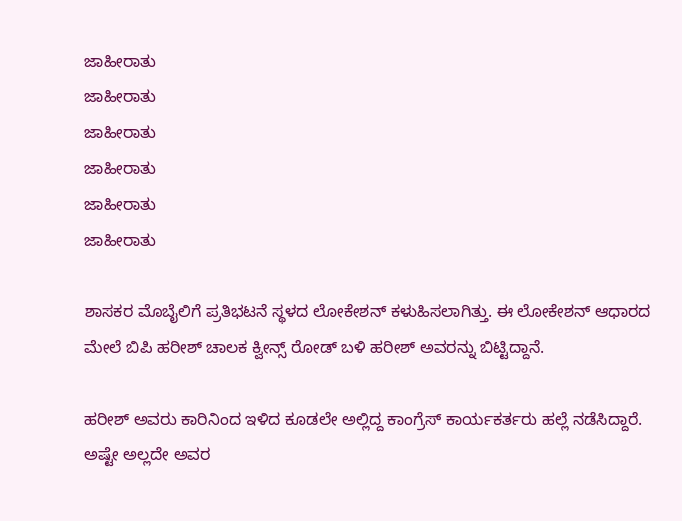ಜಾಹೀರಾತು
ಜಾಹೀರಾತು
ಜಾಹೀರಾತು
ಜಾಹೀರಾತು
ಜಾಹೀರಾತು
ಜಾಹೀರಾತು

ಶಾಸಕರ ಮೊಬೈಲಿಗೆ ಪ್ರತಿಭಟನೆ ಸ್ಥಳದ ಲೋಕೇಶನ್‌ ಕಳುಹಿಸಲಾಗಿತ್ತು. ಈ ಲೋಕೇಶನ್‌ ಆಧಾರದ ಮೇಲೆ ಬಿಪಿ ಹರೀಶ್‌ ಚಾಲಕ ಕ್ವೀನ್ಸ್‌ ರೋಡ್‌ ಬಳಿ ಹರೀಶ್‌ ಅವರನ್ನು ಬಿಟ್ಟಿದ್ದಾನೆ.

ಹರೀಶ್‌ ಅವರು ಕಾರಿನಿಂದ ಇಳಿದ ಕೂಡಲೇ ಅಲ್ಲಿದ್ದ ಕಾಂಗ್ರೆಸ್‌ ಕಾರ್ಯಕರ್ತರು ಹಲ್ಲೆ ನಡೆಸಿದ್ದಾರೆ. ಅಷ್ಟೇ ಅಲ್ಲದೇ ಅವರ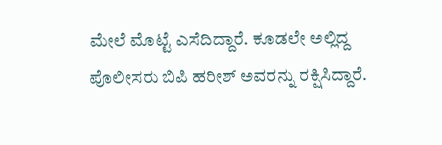ಮೇಲೆ ಮೊಟ್ಟೆ ಎಸೆದಿದ್ದಾರೆ. ಕೂಡಲೇ ಅಲ್ಲಿದ್ದ ಪೊಲೀಸರು ಬಿಪಿ ಹರೀಶ್‌ ಅವರನ್ನು ರಕ್ಷಿಸಿದ್ದಾರೆ.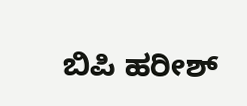ಬಿಪಿ ಹರೀಶ್‌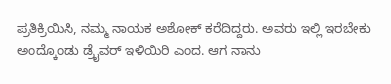ಪ್ರತಿಕ್ರಿಯಿಸಿ, ನಮ್ಮ ನಾಯಕ ಅಶೋಕ್ ಕರೆದಿದ್ದರು. ಅವರು ಇಲ್ಲಿ ಇರಬೇಕು ಅಂದ್ಕೊಂಡು ಡ್ರೈವರ್ ಇಳಿಯಿರಿ ಎಂದ. ಆಗ ನಾನು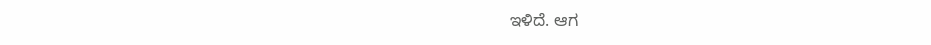ಇಳಿದೆ. ಆಗ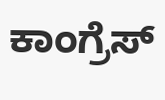ಕಾಂಗ್ರೆಸ್‌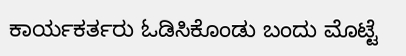ಕಾರ್ಯಕರ್ತರು ಓಡಿಸಿಕೊಂಡು ಬಂದು ಮೊಟ್ಟೆ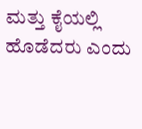ಮತ್ತು ಕೈಯಲ್ಲಿ ಹೊಡೆದರು ಎಂದು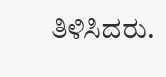ತಿಳಿಸಿದರು.